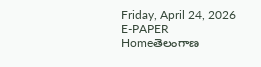Friday, April 24, 2026
E-PAPER
Homeతెలంగాణ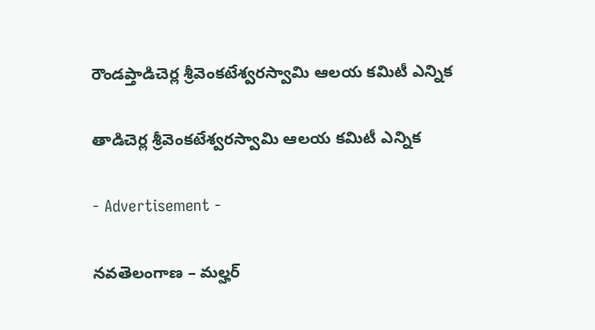రౌండప్తాడిచెర్ల శ్రీవెంకటేశ్వరస్వామి ఆలయ కమిటీ ఎన్నిక

తాడిచెర్ల శ్రీవెంకటేశ్వరస్వామి ఆలయ కమిటీ ఎన్నిక

- Advertisement -

నవతెలంగాణ – మల్హర్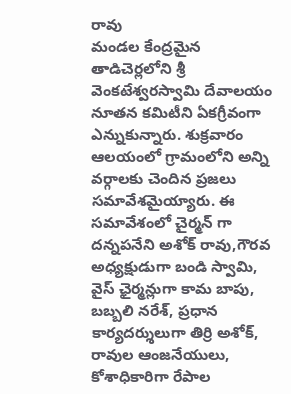రావు
మండల కేంద్రమైన తాడిచెర్లలోని శ్రీ వెంకటేశ్వరస్వామి దేవాలయం నూతన కమిటీని ఏకగ్రీవంగా ఎన్నుకున్నారు. శుక్రవారం ఆలయంలో గ్రామంలోని అన్ని వర్గాలకు చెందిన ప్రజలు సమావేశమైయ్యారు. ఈ సమావేశంలో చైర్మన్ గా దన్నపనేని అశోక్ రావు,గౌరవ అధ్యక్షుడుగా బండి స్వామి, వైస్ ఛైర్మన్లుగా కామ బాపు, బబ్బలి నరేశ్, ప్రధాన కార్యదర్శులుగా తిర్రి అశోక్, రావుల ఆంజనేయులు, కోశాధికారిగా రేపాల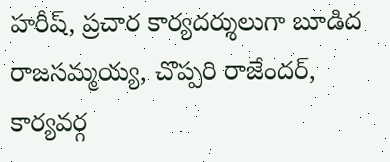హరీష్, ప్రచార కార్యదర్శులుగా బూడిద రాజసమ్మయ్య, చొప్పరి రాజేందర్, కార్యవర్గ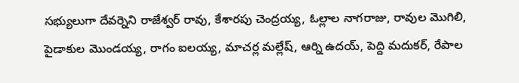సభ్యులుగా దేవర్నెని రాజేశ్వర్ రావు, కేశారపు చెంద్రయ్య, ఓల్లాల నాగరాజు, రావుల మొగిలి, పైడాకుల మొండయ్య, రాగం ఐలయ్య, మాచర్ల మల్లేష్, ఆర్ని ఉదయ్, పెద్ది మదుకర్, రేపాల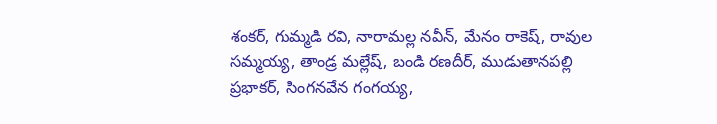శంకర్, గుమ్మడి రవి, నారామల్ల నవీన్, మేనం రాకెష్, రావుల సమ్మయ్య, తాండ్ర మల్లేష్, బండి రణదీర్, ముడుతానపల్లి ప్రభాకర్, సింగనవేన గంగయ్య,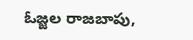ఓజ్జల రాజబాపు,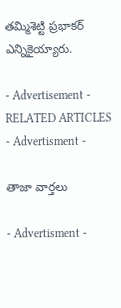తమ్మిశెట్టి ప్రభాకర్ ఎన్నికైయ్యారు.

- Advertisement -
RELATED ARTICLES
- Advertisment -

తాజా వార్తలు

- Advertisment -